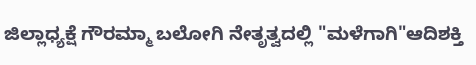ಜಿಲ್ಲಾಧ್ಯಕ್ಷೆ ಗೌರಮ್ಮಾ ಬಲೋಗಿ ನೇತೃತ್ವದಲ್ಲಿ "ಮಳೆಗಾಗಿ"ಆದಿಶಕ್ತಿ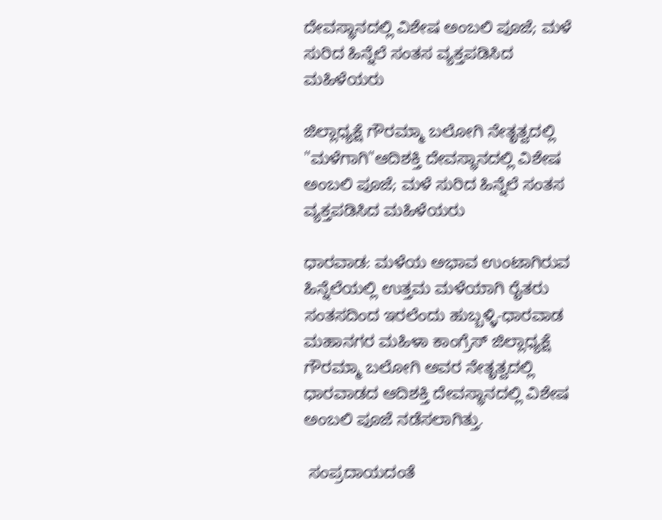ದೇವಸ್ಥಾನದಲ್ಲಿ ವಿಶೇಷ ಅಂಬಲಿ ಪೂಜೆ; ಮಳೆ ಸುರಿದ ಹಿನ್ನೆಲೆ ಸಂತಸ ವ್ಯಕ್ತಪಡಿಸಿದ ಮಹಿಳೆಯರು

ಜಿಲ್ಲಾಧ್ಯಕ್ಷೆ ಗೌರಮ್ಮಾ ಬಲೋಗಿ ನೇತೃತ್ವದಲ್ಲಿ "ಮಳೆಗಾಗಿ"ಆದಿಶಕ್ತಿ ದೇವಸ್ಥಾನದಲ್ಲಿ ವಿಶೇಷ ಅಂಬಲಿ ಪೂಜೆ; ಮಳೆ ಸುರಿದ ಹಿನ್ನೆಲೆ ಸಂತಸ ವ್ಯಕ್ತಪಡಿಸಿದ ಮಹಿಳೆಯರು

ಧಾರವಾಡ: ಮಳೆಯ ಅಭಾವ ಉಂಟಾಗಿರುವ ಹಿನ್ನೆಲೆಯಲ್ಲಿ ಉತ್ತಮ ಮಳೆಯಾಗಿ ರೈತರು ಸಂತಸದಿಂದ ಇರಲೆಂದು ಹುಬ್ಬಳ್ಳಿ-ಧಾರವಾಡ ಮಹಾನಗರ ಮಹಿಳಾ ಕಾಂಗ್ರೆಸ್ ಜಿಲ್ಲಾಧ್ಯಕ್ಷೆ ಗೌರಮ್ಮಾ ಬಲೋಗಿ ಅವರ ನೇತೃತ್ವದಲ್ಲಿ ಧಾರವಾಡದ ಆದಿಶಕ್ತಿ ದೇವಸ್ಥಾನದಲ್ಲಿ ವಿಶೇಷ ಅಂಬಲಿ ಪೂಜೆ ನಡೆಸಲಾಗಿತ್ತು.

 ಸಂಪ್ರದಾಯದಂತೆ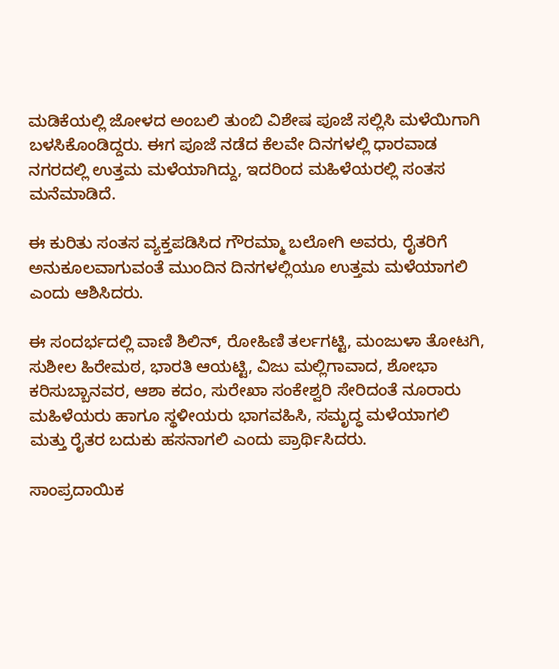ಮಡಿಕೆಯಲ್ಲಿ ಜೋಳದ ಅಂಬಲಿ ತುಂಬಿ ವಿಶೇಷ ಪೂಜೆ ಸಲ್ಲಿಸಿ ಮಳೆಯಿಗಾಗಿ ಬಳಸಿಕೊಂಡಿದ್ದರು. ಈಗ ಪೂಜೆ ನಡೆದ ಕೆಲವೇ ದಿನಗಳಲ್ಲಿ ಧಾರವಾಡ ನಗರದಲ್ಲಿ ಉತ್ತಮ ಮಳೆಯಾಗಿದ್ದು, ಇದರಿಂದ ಮಹಿಳೆಯರಲ್ಲಿ ಸಂತಸ ಮನೆಮಾಡಿದೆ.

ಈ ಕುರಿತು ಸಂತಸ ವ್ಯಕ್ತಪಡಿಸಿದ ಗೌರಮ್ಮಾ ಬಲೋಗಿ ಅವರು, ರೈತರಿಗೆ ಅನುಕೂಲವಾಗುವಂತೆ ಮುಂದಿನ ದಿನಗಳಲ್ಲಿಯೂ ಉತ್ತಮ ಮಳೆಯಾಗಲಿ ಎಂದು ಆಶಿಸಿದರು.

ಈ ಸಂದರ್ಭದಲ್ಲಿ ವಾಣಿ ಶಿಲಿನ್, ರೋಹಿಣಿ ತರ್ಲಗಟ್ಟಿ, ಮಂಜುಳಾ ತೋಟಗಿ, ಸುಶೀಲ ಹಿರೇಮಠ, ಭಾರತಿ ಆಯಟ್ಟಿ, ವಿಜು ಮಲ್ಲಿಗಾವಾದ, ಶೋಭಾ ಕರಿಸುಬ್ಬಾನವರ, ಆಶಾ ಕದಂ, ಸುರೇಖಾ ಸಂಕೇಶ್ವರಿ ಸೇರಿದಂತೆ ನೂರಾರು ಮಹಿಳೆಯರು ಹಾಗೂ ಸ್ಥಳೀಯರು ಭಾಗವಹಿಸಿ, ಸಮೃದ್ಧ ಮಳೆಯಾಗಲಿ ಮತ್ತು ರೈತರ ಬದುಕು ಹಸನಾಗಲಿ ಎಂದು ಪ್ರಾರ್ಥಿಸಿದರು.

ಸಾಂಪ್ರದಾಯಿಕ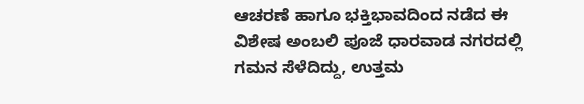ಆಚರಣೆ ಹಾಗೂ ಭಕ್ತಿಭಾವದಿಂದ ನಡೆದ ಈ ವಿಶೇಷ ಅಂಬಲಿ ಪೂಜೆ ಧಾರವಾಡ ನಗರದಲ್ಲಿ ಗಮನ ಸೆಳೆದಿದ್ದು, ಉತ್ತಮ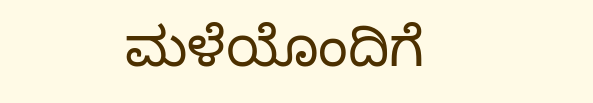ಮಳೆಯೊಂದಿಗೆ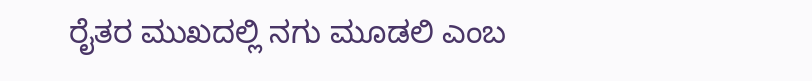ರೈತರ ಮುಖದಲ್ಲಿ ನಗು ಮೂಡಲಿ ಎಂಬ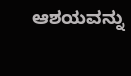ಆಶಯವನ್ನು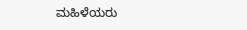ಮಹಿಳೆಯರು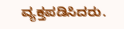ವ್ಯಕ್ತಪಡಿಸಿದರು.